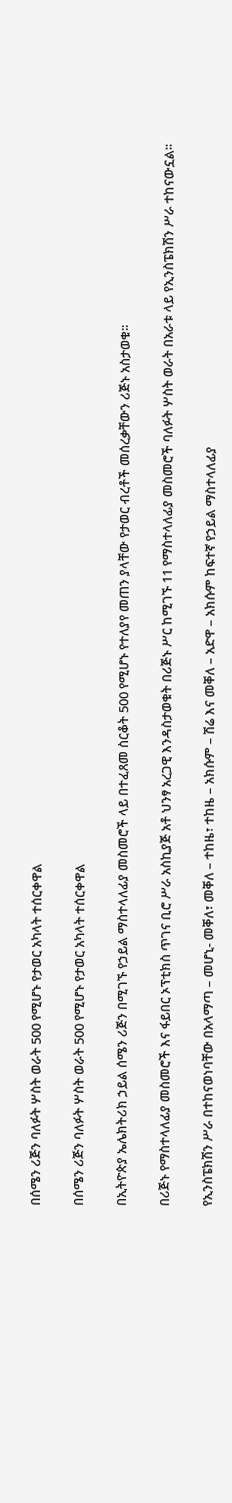በሰሜን ሪጅን ባለፉት ሦስት ወራት 500 የሚሆኑ የታወር አካላት ተሰርቀዋል

በሰሜን ሪጅን ባለፉት ሦስት ወራት 500 የሚሆኑ የታወር አካላት ተሰርቀዋል

በኢትዮጵያ ኤሌክትሪክ ኃይል ሰሜን ሪጅን በሚገኙ የኃይል ማስተላለፊያ መስመሮች ላይ በተፈጸመ ስርቆት 500 የሚሆኑ የተለያየ መጠን ያላቸው የታወር ብረቶች መሰረቃቸውን ሪጅኑ አስታወቁ፡፡

በሪጅኑ የማስተላለፊያ መስመሮች እና ፋይበር ኦፕቲክስ ጥገና ቢሮ ሥራ አስኪያጅ አቶ ህንፃ አረጋዊ እንዳስታወቁት በሪጅኑ ሥር ከሚገኙ 11 የማስተላለፊያ መስመሮች ባለፉት ሦስት ወራት በአራቱ ላይ የኢንስፔክሽን ሥራ ተከናውኗል፡፡

የኢንስፔክሽን ሥራ በተከናወነባቸው በአላማጣ – መሆኒ- መቐለ፣ መቐለ – ተከዜ፣ ተከዜ – አክሱም – ሽሬ እና መቐለ – አድዋ – አክሱም ከፍተኛ የኃይል ማስተላለፊያ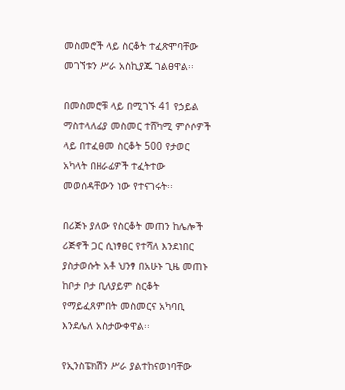መስመሮች ላይ ስርቆት ተፈጽሞባቸው መገኘቱን ሥራ አስኪያጁ ገልፀዋል፡፡

በመስመሮቹ ላይ በሚገኙ 41 የኃይል ማስተላለፊያ መስመር ተሸካሚ ምሶሶዎች ላይ በተፈፀመ ስርቆት 500 የታወር አካላት በዘራፊዎች ተፈትተው መወሰዳቸውን ነው የተናገሩት፡፡

በሪጅኑ ያለው የስርቆት መጠን ከሌሎች ሪጅኖች ጋር ሲነፃፀር የተሻለ እንደነበር ያስታወሱት አቶ ህንፃ በአሁኑ ጊዜ መጠኑ ከቦታ ቦታ ቢለያይም ስርቆት የማይፈጸምበት መስመርና አካባቢ እንደሌለ አስታውቀዋል፡፡

የኢንስፔክሽን ሥራ ያልተከናወነባቸው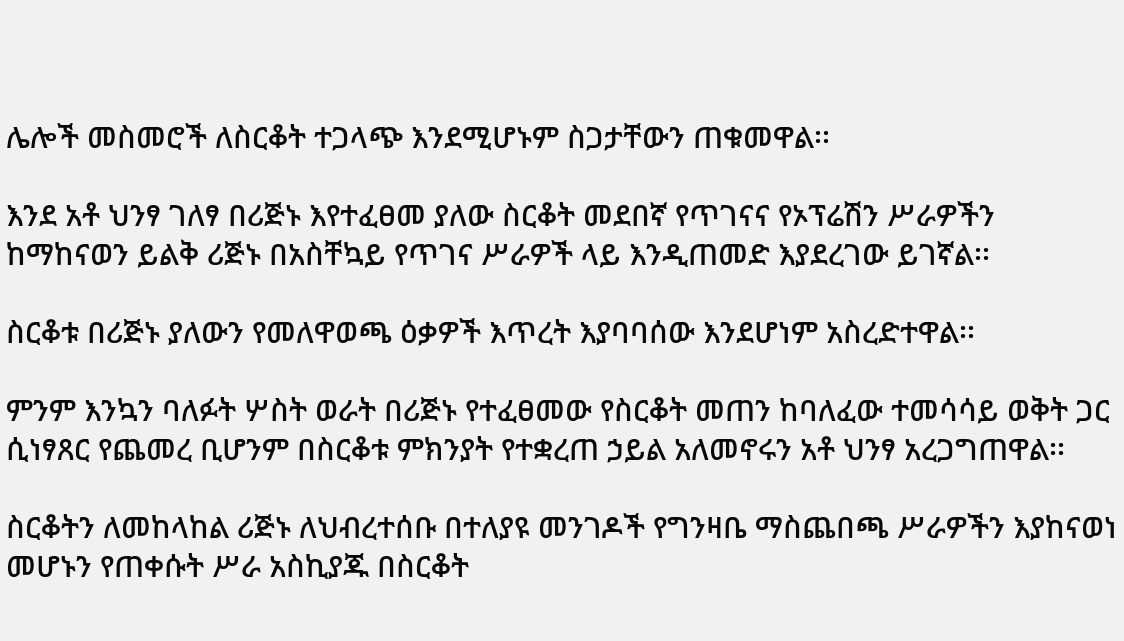ሌሎች መስመሮች ለስርቆት ተጋላጭ እንደሚሆኑም ስጋታቸውን ጠቁመዋል፡፡

እንደ አቶ ህንፃ ገለፃ በሪጅኑ እየተፈፀመ ያለው ስርቆት መደበኛ የጥገናና የኦፕሬሽን ሥራዎችን ከማከናወን ይልቅ ሪጅኑ በአስቸኳይ የጥገና ሥራዎች ላይ እንዲጠመድ እያደረገው ይገኛል፡፡

ስርቆቱ በሪጅኑ ያለውን የመለዋወጫ ዕቃዎች እጥረት እያባባሰው እንደሆነም አስረድተዋል፡፡

ምንም እንኳን ባለፉት ሦስት ወራት በሪጅኑ የተፈፀመው የስርቆት መጠን ከባለፈው ተመሳሳይ ወቅት ጋር ሲነፃጸር የጨመረ ቢሆንም በስርቆቱ ምክንያት የተቋረጠ ኃይል አለመኖሩን አቶ ህንፃ አረጋግጠዋል፡፡

ስርቆትን ለመከላከል ሪጅኑ ለህብረተሰቡ በተለያዩ መንገዶች የግንዛቤ ማስጨበጫ ሥራዎችን እያከናወነ መሆኑን የጠቀሱት ሥራ አስኪያጁ በስርቆት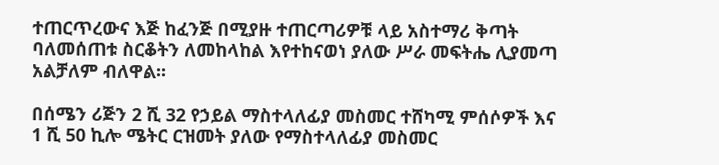ተጠርጥረውና እጅ ከፈንጅ በሚያዙ ተጠርጣሪዎቹ ላይ አስተማሪ ቅጣት ባለመሰጠቱ ስርቆትን ለመከላከል እየተከናወነ ያለው ሥራ መፍትሔ ሊያመጣ አልቻለም ብለዋል፡፡

በሰሜን ሪጅን 2 ሺ 32 የኃይል ማስተላለፊያ መስመር ተሸካሚ ምሰሶዎች እና 1 ሺ 50 ኪሎ ሜትር ርዝመት ያለው የማስተላለፊያ መስመር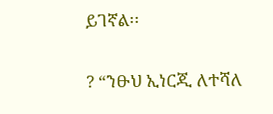ይገኛል፡፡

? “ንፁህ ኢነርጂ ለተሻለ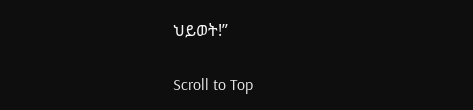ህይወት!”

Scroll to Top